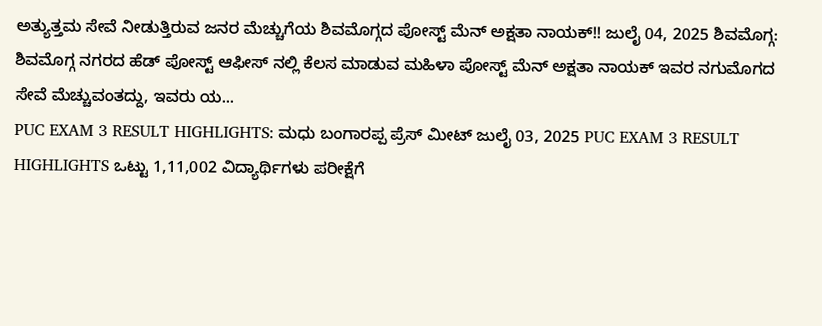ಅತ್ಯುತ್ತಮ ಸೇವೆ ನೀಡುತ್ತಿರುವ ಜನರ ಮೆಚ್ಚುಗೆಯ ಶಿವಮೊಗ್ಗದ ಪೋಸ್ಟ್ ಮೆನ್ ಅಕ್ಷತಾ ನಾಯಕ್!! ಜುಲೈ 04, 2025 ಶಿವಮೊಗ್ಗ: ಶಿವಮೊಗ್ಗ ನಗರದ ಹೆಡ್ ಪೋಸ್ಟ್ ಆಫೀಸ್ ನಲ್ಲಿ ಕೆಲಸ ಮಾಡುವ ಮಹಿಳಾ ಪೋಸ್ಟ್ ಮೆನ್ ಅಕ್ಷತಾ ನಾಯಕ್ ಇವರ ನಗುಮೊಗದ ಸೇವೆ ಮೆಚ್ಚುವಂತದ್ದು, ಇವರು ಯ...
PUC EXAM 3 RESULT HIGHLIGHTS: ಮಧು ಬಂಗಾರಪ್ಪ ಪ್ರೆಸ್ ಮೀಟ್ ಜುಲೈ 03, 2025 PUC EXAM 3 RESULT HIGHLIGHTS ಒಟ್ಟು 1,11,002 ವಿದ್ಯಾರ್ಥಿಗಳು ಪರೀಕ್ಷೆಗೆ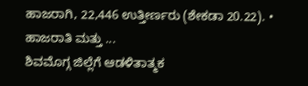ಹಾಜರಾಗಿ, 22,446 ಉತ್ತೀರ್ಣರು (ಶೇಕಡಾ 20.22). • ಹಾಜರಾತಿ ಮತ್ತು ...
ಶಿವಮೊಗ್ಗ ಜಿಲ್ಲೆಗೆ ಆಡಳಿತಾತ್ಮಕ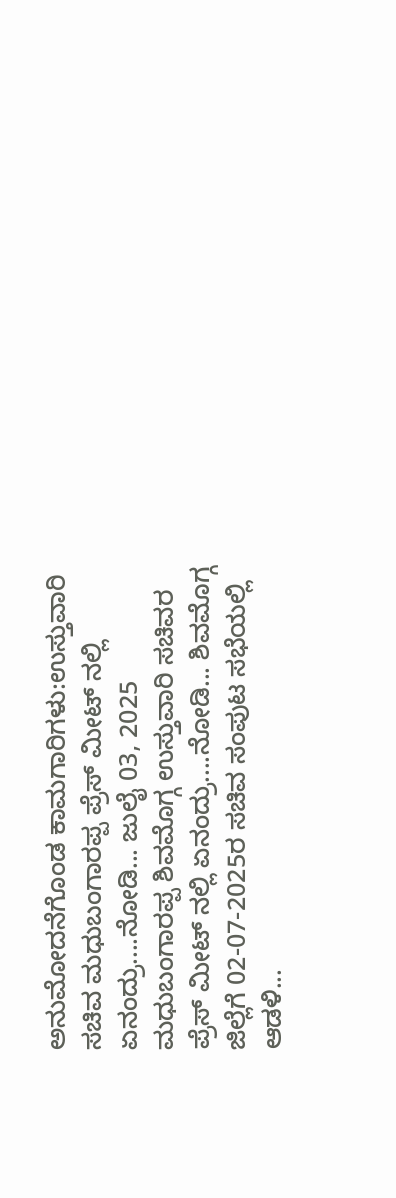ಅನುಮೋದನೆಗೊಂಡ ಕಾಮಗಾರಿಗಳು:ಉಸ್ತುವಾರಿ ಸಚಿವ ಮಧುಬಂಗಾರಪ್ಪ ಪ್ರೆಸ್ ಮೀಟ್ ನಲ್ಲಿ ಏನಂದ್ರು....ನೋಡಿ... ಜುಲೈ 03, 2025 ಮಧುಬಂಗಾರಪ್ಪ ಶಿವಮೊಗ್ಗ ಉಸ್ತುವಾರಿ ಸಚಿವರ ಪ್ರೆಸ್ ಮೀಟ್ ನಲ್ಲಿ ಏನಂದ್ರು....ನೋಡಿ... ಶಿವಮೊಗ್ಗ ಜಿಲ್ಲೆಗೆ 02-07-2025ರ ಸಚಿವ ಸಂಪುಟ ಸಭೆಯಲ್ಲಿ ಆಡಳಿ...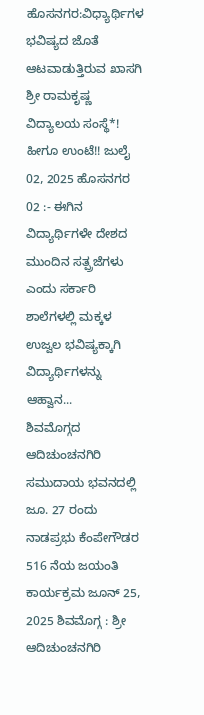ಹೊಸನಗರ:ವಿಧ್ಯಾರ್ಥಿಗಳ ಭವಿಷ್ಯದ ಜೊತೆ ಆಟವಾಡುತ್ತಿರುವ ಖಾಸಗಿ ಶ್ರೀ ರಾಮಕೃಷ್ಣ ವಿದ್ಯಾಲಯ ಸಂಸ್ಥೆ*! ಹೀಗೂ ಉಂಟೆ!! ಜುಲೈ 02, 2025 ಹೊಸನಗರ 02 :- ಈಗಿನ ವಿದ್ಯಾರ್ಥಿಗಳೇ ದೇಶದ ಮುಂದಿನ ಸತ್ಪ್ರಜೆಗಳು ಎಂದು ಸರ್ಕಾರಿ ಶಾಲೆಗಳಲ್ಲಿ ಮಕ್ಕಳ ಉಜ್ವಲ ಭವಿಷ್ಯಕ್ಕಾಗಿ ವಿದ್ಯಾರ್ಥಿಗಳನ್ನು ಆಹ್ವಾನ...
ಶಿವಮೊಗ್ಗದ ಆದಿಚುಂಚನಗಿರಿ ಸಮುದಾಯ ಭವನದಲ್ಲಿ ಜೂ. 27 ರಂದು ನಾಡಪ್ರಭು ಕೆಂಪೇಗೌಡರ 516 ನೆಯ ಜಯಂತಿ ಕಾರ್ಯಕ್ರಮ ಜೂನ್ 25, 2025 ಶಿವಮೊಗ್ಗ : ಶ್ರೀ ಆದಿಚುಂಚನಗಿರಿ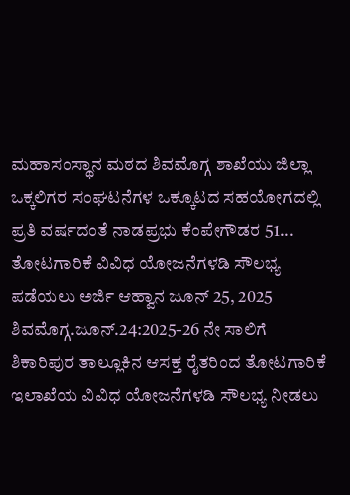ಮಹಾಸಂಸ್ಥಾನ ಮಠದ ಶಿವಮೊಗ್ಗ ಶಾಖೆಯು ಜಿಲ್ಲಾ ಒಕ್ಕಲಿಗರ ಸಂಘಟನೆಗಳ ಒಕ್ಕೂಟದ ಸಹಯೋಗದಲ್ಲಿ ಪ್ರತಿ ವರ್ಷದಂತೆ ನಾಡಪ್ರಭು ಕೆಂಪೇಗೌಡರ 51...
ತೋಟಗಾರಿಕೆ ವಿವಿಧ ಯೋಜನೆಗಳಡಿ ಸೌಲಭ್ಯ ಪಡೆಯಲು ಅರ್ಜಿ ಆಹ್ವಾನ ಜೂನ್ 25, 2025 ಶಿವಮೊಗ್ಗ.ಜೂನ್.24:2025-26 ನೇ ಸಾಲಿಗೆ ಶಿಕಾರಿಪುರ ತಾಲ್ಲೂಕಿನ ಆಸಕ್ತ ರೈತರಿಂದ ತೋಟಗಾರಿಕೆ ಇಲಾಖೆಯ ವಿವಿಧ ಯೋಜನೆಗಳಡಿ ಸೌಲಭ್ಯ ನೀಡಲು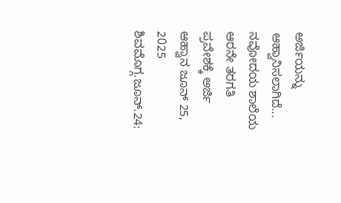ಅರ್ಜಿಯನ್ನು ಆಹ್ವಾನಿಸಲಾಗಿದೆ...
ನವೋದಯ ಶಾಲೆಯ ಆರನೇ ತರಗತಿ ಪ್ರವೇಶಕ್ಕೆ ಅರ್ಜಿ ಆಹ್ವಾನ ಜೂನ್ 25, 2025 ಶಿವಮೊಗ್ಗ.ಜೂನ್.24: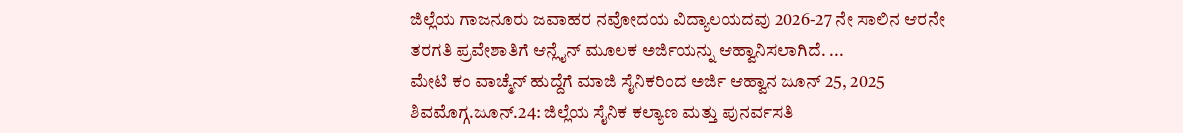ಜಿಲ್ಲೆಯ ಗಾಜನೂರು ಜವಾಹರ ನವೋದಯ ವಿದ್ಯಾಲಯದವು 2026-27 ನೇ ಸಾಲಿನ ಆರನೇ ತರಗತಿ ಪ್ರವೇಶಾತಿಗೆ ಆನ್ಲೈನ್ ಮೂಲಕ ಅರ್ಜಿಯನ್ನು ಆಹ್ವಾನಿಸಲಾಗಿದೆ. ...
ಮೇಟಿ ಕಂ ವಾಚ್ಮೆನ್ ಹುದ್ದೆಗೆ ಮಾಜಿ ಸೈನಿಕರಿಂದ ಅರ್ಜಿ ಆಹ್ವಾನ ಜೂನ್ 25, 2025 ಶಿವಮೊಗ್ಗ.ಜೂನ್.24: ಜಿಲ್ಲೆಯ ಸೈನಿಕ ಕಲ್ಯಾಣ ಮತ್ತು ಪುನರ್ವಸತಿ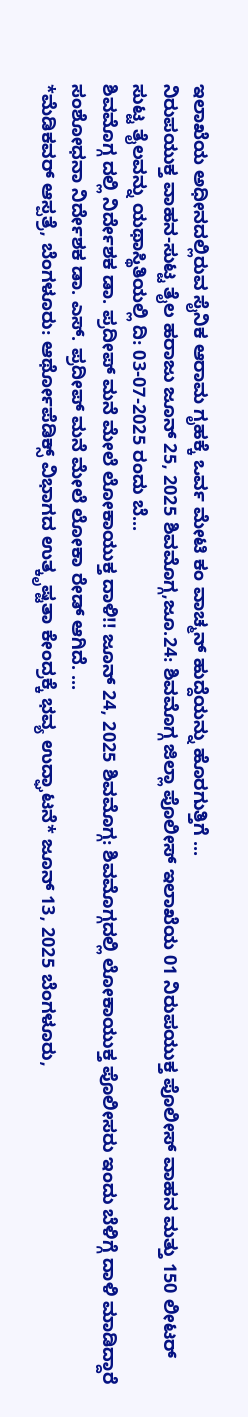ಇಲಾಖೆಯ ಅಧೀನದಲ್ಲಿರುವ ಸೈನಿಕ ಆರಾಮ ಗೃಹಕ್ಕೆ ಒರ್ವ ಮೇಟಿ ಕಂ ವಾಚ್ಮನ್ ಹುದ್ದೆಯನ್ನು ಹೊರಗುತ್ತಿಗೆ ...
ನಿರುಪಯುಕ್ತ ವಾಹನ-ಸುಟ್ಟ ತೈಲ ಹರಾಜು ಜೂನ್ 25, 2025 ಶಿವಮೊಗ್ಗ,ಜೂ.24: ಶಿವಮೊಗ್ಗ ಜಿಲ್ಲಾ ಪೊಲೀಸ್ ಇಲಾಖೆಯ 01 ನಿರುಪಯುಕ್ತ ಪೊಲೀಸ್ ವಾಹನ ಮತ್ತು 150 ಲೀಟರ್ ಸುಟ್ಟ ತೈಲವನ್ನು ಯಥಾಸ್ಥಿತಿಯಲ್ಲಿ ದಿ: 03-07-2025 ರಂದು ಬೆ...
ಶಿವಮೊಗ್ಗ ದಲ್ಲಿ ನಿರ್ದೇಶಕ ಡಾ. ಪ್ರದೀಪ್ ಮನೆ ಮೇಲೆ ಲೋಕಾಯುಕ್ತ ದಾಳಿ!! ಜೂನ್ 24, 2025 ಶಿವಮೊಗ್ಗ: ಶಿವಮೊಗ್ಗದಲ್ಲಿ ಲೋಕಾಯುಕ್ತ ಪೊಲೀಸರು ಇಂದು ಬೆಳಿಗ್ಗೆ ದಾಳಿ ಮಾಡಿದ್ದಾರೆ ಸಂಶೋಧನಾ ನಿರ್ದೇಶಕ ಡಾ. ಎಸ್. ಪ್ರದೀಪ್ ಮನೆ ಮೇಲೆ ಲೋಕಾ ರೇಡ್ ಆಗಿದೆ. ...
*ಮೆಡಿಕವರ್ ಆಸ್ಪತ್ರೆ, ಬೆಂಗಳೂರು: ಆರ್ಥೋಪೆಡಿಕ್ಸ್ ವಿಭಾಗದ ಉತ್ಕೃಷ್ಟತಾ ಕೇಂದ್ರಕ್ಕೆ ಭವ್ಯ ಉದ್ಘಾಟನೆ* ಜೂನ್ 13, 2025 ಬೆಂಗಳೂರು,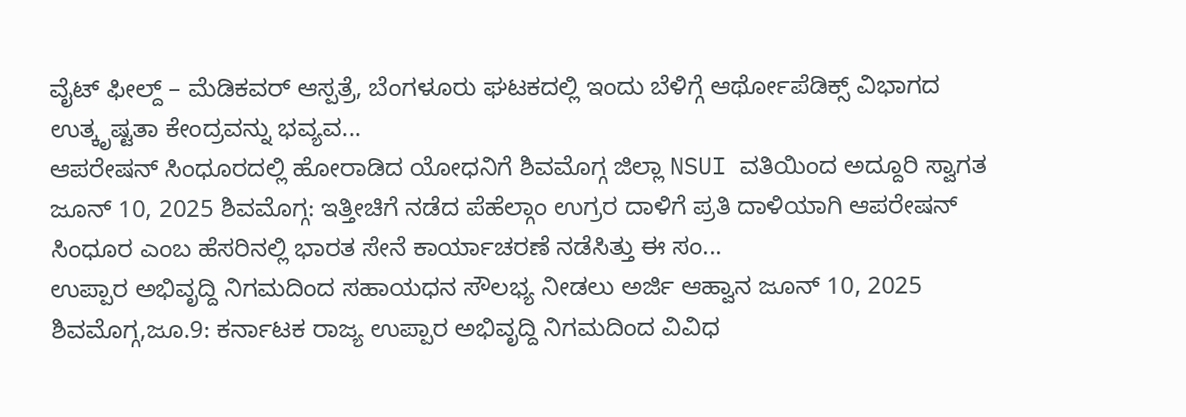ವೈಟ್ ಫೀಲ್ದ್ – ಮೆಡಿಕವರ್ ಆಸ್ಪತ್ರೆ, ಬೆಂಗಳೂರು ಘಟಕದಲ್ಲಿ ಇಂದು ಬೆಳಿಗ್ಗೆ ಆರ್ಥೋಪೆಡಿಕ್ಸ್ ವಿಭಾಗದ ಉತ್ಕೃಷ್ಟತಾ ಕೇಂದ್ರವನ್ನು ಭವ್ಯವ...
ಆಪರೇಷನ್ ಸಿಂಧೂರದಲ್ಲಿ ಹೋರಾಡಿದ ಯೋಧನಿಗೆ ಶಿವಮೊಗ್ಗ ಜಿಲ್ಲಾ NSUI ವತಿಯಿಂದ ಅದ್ದೂರಿ ಸ್ವಾಗತ ಜೂನ್ 10, 2025 ಶಿವಮೊಗ್ಗ: ಇತ್ತೀಚಿಗೆ ನಡೆದ ಪೆಹೆಲ್ಗಾಂ ಉಗ್ರರ ದಾಳಿಗೆ ಪ್ರತಿ ದಾಳಿಯಾಗಿ ಆಪರೇಷನ್ ಸಿಂಧೂರ ಎಂಬ ಹೆಸರಿನಲ್ಲಿ ಭಾರತ ಸೇನೆ ಕಾರ್ಯಾಚರಣೆ ನಡೆಸಿತ್ತು ಈ ಸಂ...
ಉಪ್ಪಾರ ಅಭಿವೃದ್ದಿ ನಿಗಮದಿಂದ ಸಹಾಯಧನ ಸೌಲಭ್ಯ ನೀಡಲು ಅರ್ಜಿ ಆಹ್ವಾನ ಜೂನ್ 10, 2025 ಶಿವಮೊಗ್ಗ,ಜೂ.9: ಕರ್ನಾಟಕ ರಾಜ್ಯ ಉಪ್ಪಾರ ಅಭಿವೃದ್ದಿ ನಿಗಮದಿಂದ ವಿವಿಧ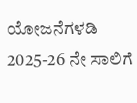ಯೋಜನೆಗಳಡಿ 2025-26 ನೇ ಸಾಲಿಗೆ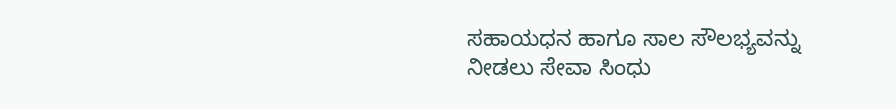ಸಹಾಯಧನ ಹಾಗೂ ಸಾಲ ಸೌಲಭ್ಯವನ್ನು ನೀಡಲು ಸೇವಾ ಸಿಂಧು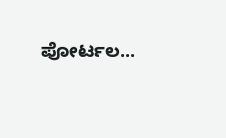ಪೋರ್ಟಲ...